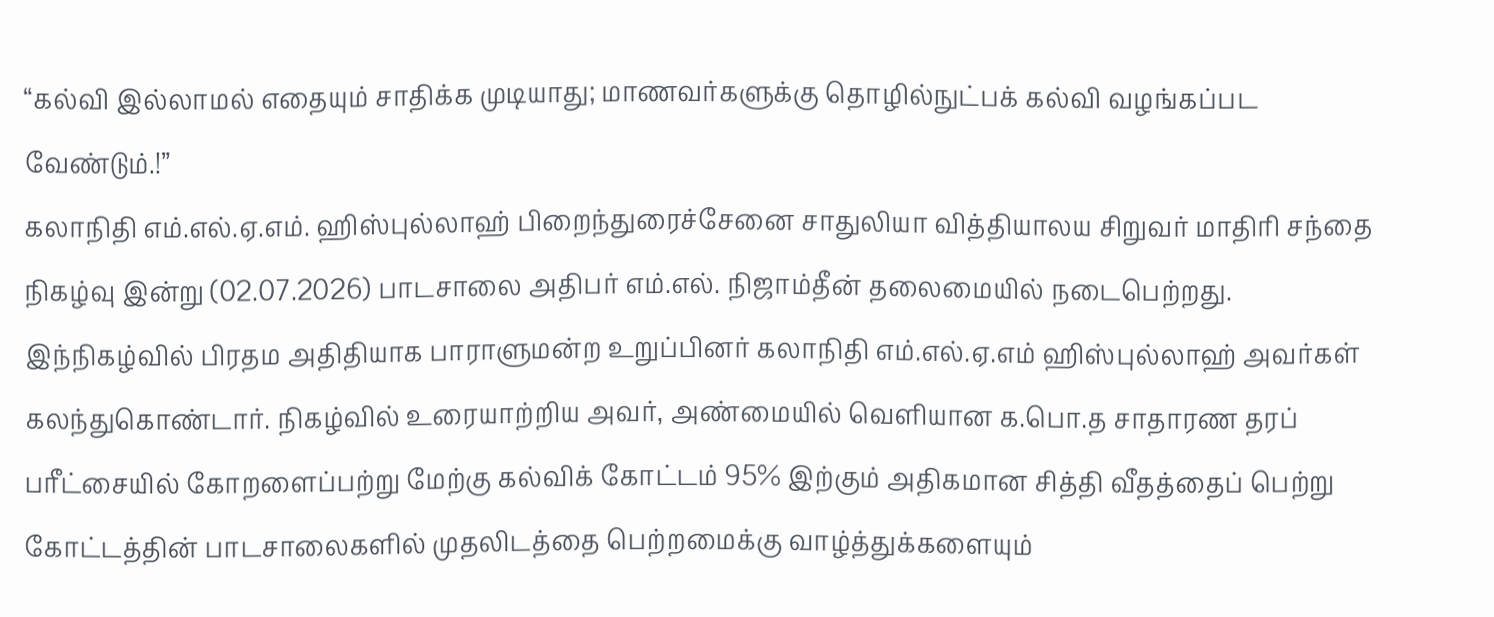“கல்வி இல்லாமல் எதையும் சாதிக்க முடியாது; மாணவர்களுக்கு தொழில்நுட்பக் கல்வி வழங்கப்பட வேண்டும்.!”
கலாநிதி எம்.எல்.ஏ.எம். ஹிஸ்புல்லாஹ் பிறைந்துரைச்சேனை சாதுலியா வித்தியாலய சிறுவர் மாதிரி சந்தை நிகழ்வு இன்று (02.07.2026) பாடசாலை அதிபர் எம்.எல். நிஜாம்தீன் தலைமையில் நடைபெற்றது. இந்நிகழ்வில் பிரதம அதிதியாக பாராளுமன்ற உறுப்பினர் கலாநிதி எம்.எல்.ஏ.எம் ஹிஸ்புல்லாஹ் அவர்கள் கலந்துகொண்டார். நிகழ்வில் உரையாற்றிய அவர், அண்மையில் வெளியான க.பொ.த சாதாரண தரப் பரீட்சையில் கோறளைப்பற்று மேற்கு கல்விக் கோட்டம் 95% இற்கும் அதிகமான சித்தி வீதத்தைப் பெற்று கோட்டத்தின் பாடசாலைகளில் முதலிடத்தை பெற்றமைக்கு வாழ்த்துக்களையும்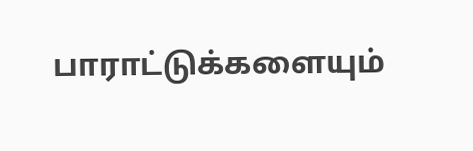பாராட்டுக்களையும்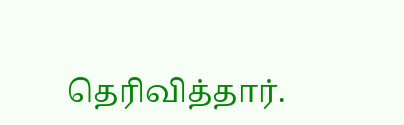தெரிவித்தார்.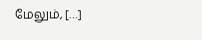மேலும், […]